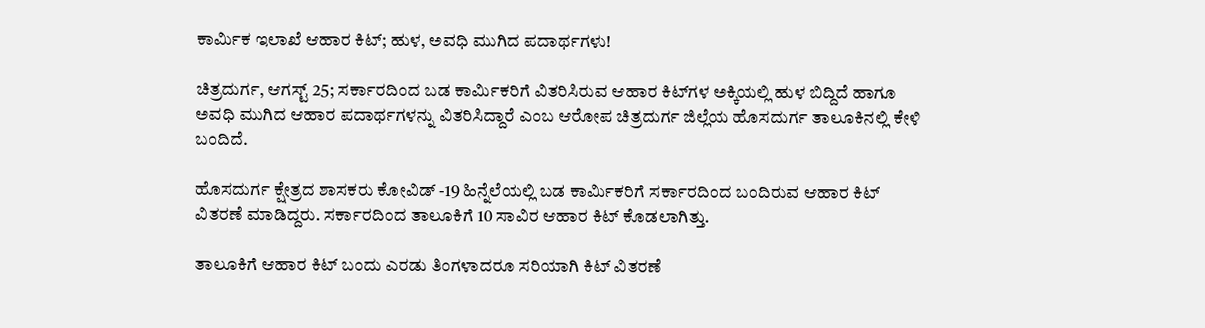ಕಾರ್ಮಿಕ ಇಲಾಖೆ ಆಹಾರ ಕಿಟ್‌; ಹುಳ, ಅವಧಿ ಮುಗಿದ ಪದಾರ್ಥಗಳು!

ಚಿತ್ರದುರ್ಗ, ಆಗಸ್ಟ್ 25; ಸರ್ಕಾರದಿಂದ ಬಡ ಕಾರ್ಮಿಕರಿಗೆ ವಿತರಿಸಿರುವ ಆಹಾರ ಕಿಟ್‌ಗಳ ಅಕ್ಕಿಯಲ್ಲಿ ಹುಳ ಬಿದ್ದಿದೆ ಹಾಗೂ ಅವಧಿ ಮುಗಿದ ಆಹಾರ ಪದಾರ್ಥಗಳನ್ನು ವಿತರಿಸಿದ್ದಾರೆ ಎಂಬ ಆರೋಪ ಚಿತ್ರದುರ್ಗ ಜಿಲ್ಲೆಯ ಹೊಸದುರ್ಗ ತಾಲೂಕಿನಲ್ಲಿ ಕೇಳಿ ಬಂದಿದೆ.

ಹೊಸದುರ್ಗ ಕ್ಷೇತ್ರದ ಶಾಸಕರು ಕೋವಿಡ್ -19 ಹಿನ್ನೆಲೆಯಲ್ಲಿ ಬಡ ಕಾರ್ಮಿಕರಿಗೆ ಸರ್ಕಾರದಿಂದ ಬಂದಿರುವ ಆಹಾರ ಕಿಟ್ ವಿತರಣೆ ಮಾಡಿದ್ದರು. ಸರ್ಕಾರದಿಂದ ತಾಲೂಕಿಗೆ 10 ಸಾವಿರ ಆಹಾರ ಕಿಟ್ ಕೊಡಲಾಗಿತ್ತು.

ತಾಲೂಕಿಗೆ ಆಹಾರ ಕಿಟ್ ಬಂದು ಎರಡು ತಿಂಗಳಾದರೂ ಸರಿಯಾಗಿ ಕಿಟ್ ವಿತರಣೆ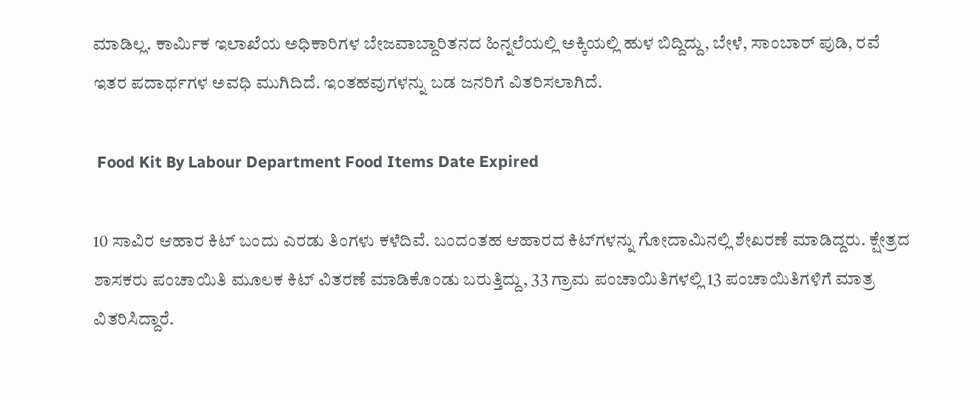ಮಾಡಿಲ್ಲ. ಕಾರ್ಮಿಕ ಇಲಾಖೆಯ ಅಧಿಕಾರಿಗಳ ಬೇಜವಾಬ್ದಾರಿತನದ ಹಿನ್ನಲೆಯಲ್ಲಿ ಅಕ್ಕಿಯಲ್ಲಿ ಹುಳ ಬಿದ್ದಿದ್ದು, ಬೇಳೆ, ಸಾಂಬಾರ್ ಪುಡಿ, ರವೆ ಇತರ ಪದಾರ್ಥಗಳ ಅವಧಿ ಮುಗಿದಿದೆ. ಇಂತಹವುಗಳನ್ನು ಬಡ ಜನರಿಗೆ ವಿತರಿಸಲಾಗಿದೆ.

 Food Kit By Labour Department Food Items Date Expired

10 ಸಾವಿರ ಆಹಾರ ಕಿಟ್ ಬಂದು ಎರಡು ತಿಂಗಳು ಕಳೆದಿವೆ. ಬಂದಂತಹ ಆಹಾರದ ಕಿಟ್‌ಗಳನ್ನು ಗೋದಾಮಿನಲ್ಲಿ ಶೇಖರಣೆ ಮಾಡಿದ್ದರು. ಕ್ಷೇತ್ರದ ಶಾಸಕರು ಪಂಚಾಯಿತಿ ಮೂಲಕ ಕಿಟ್ ವಿತರಣೆ ಮಾಡಿಕೊಂಡು ಬರುತ್ತಿದ್ದು, 33 ಗ್ರಾಮ ಪಂಚಾಯಿತಿಗಳಲ್ಲಿ 13 ಪಂಚಾಯಿತಿಗಳಿಗೆ ಮಾತ್ರ ವಿತರಿಸಿದ್ದಾರೆ.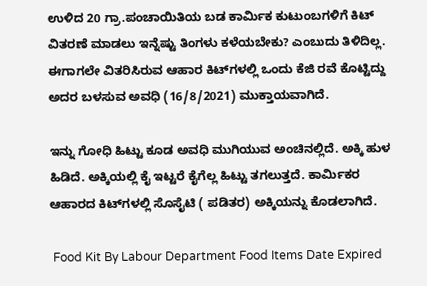ಉಳಿದ 20 ಗ್ರಾ.ಪಂಚಾಯಿತಿಯ ಬಡ ಕಾರ್ಮಿಕ ಕುಟುಂಬಗಳಿಗೆ ಕಿಟ್ ವಿತರಣೆ ಮಾಡಲು ಇನ್ನೆಷ್ಟು ತಿಂಗಳು ಕಳೆಯಬೇಕು? ಎಂಬುದು ತಿಳಿದಿಲ್ಲ. ಈಗಾಗಲೇ ವಿತರಿಸಿರುವ ಆಹಾರ ಕಿಟ್‌ಗಳಲ್ಲಿ ಒಂದು ಕೆಜಿ ರವೆ ಕೊಟ್ಟಿದ್ದು ಅದರ ಬಳಸುವ ಅವಧಿ (16/8/2021) ಮುಕ್ತಾಯವಾಗಿದೆ.

ಇನ್ನು ಗೋಧಿ ಹಿಟ್ಟು ಕೂಡ ಅವಧಿ ಮುಗಿಯುವ ಅಂಚಿನಲ್ಲಿದೆ. ಅಕ್ಕಿ ಹುಳ ಹಿಡಿದೆ. ಅಕ್ಕಿಯಲ್ಲಿ ಕೈ ಇಟ್ಟರೆ ಕೈಗೆಲ್ಲ ಹಿಟ್ಟು ತಗಲುತ್ತದೆ. ಕಾರ್ಮಿಕರ ಆಹಾರದ ಕಿಟ್‌ಗಳಲ್ಲಿ ಸೊಸೈಟಿ ( ಪಡಿತರ) ಅಕ್ಕಿಯನ್ನು ಕೊಡಲಾಗಿದೆ.

 Food Kit By Labour Department Food Items Date Expired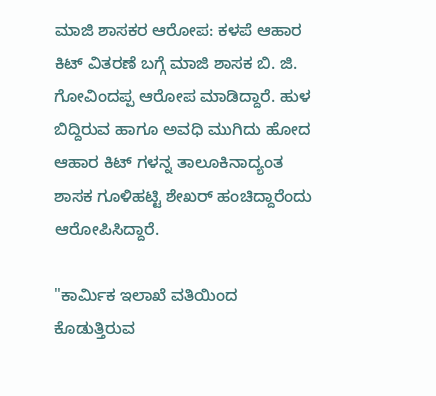ಮಾಜಿ ಶಾಸಕರ ಆರೋಪ: ಕಳಪೆ ಆಹಾರ ಕಿಟ್ ವಿತರಣೆ ಬಗ್ಗೆ ಮಾಜಿ ಶಾಸಕ ಬಿ. ಜಿ. ಗೋವಿಂದಪ್ಪ ಆರೋಪ ಮಾಡಿದ್ದಾರೆ. ಹುಳ ಬಿದ್ದಿರುವ ಹಾಗೂ ಅವಧಿ ಮುಗಿದು ಹೋದ ಆಹಾರ ಕಿಟ್ ಗಳನ್ನ ತಾಲೂಕಿನಾದ್ಯಂತ ಶಾಸಕ ಗೂಳಿಹಟ್ಟಿ ಶೇಖರ್ ಹಂಚಿದ್ದಾರೆಂದು ಆರೋಪಿಸಿದ್ದಾರೆ.

"ಕಾರ್ಮಿಕ ಇಲಾಖೆ ವತಿಯಿಂದ ಕೊಡುತ್ತಿರುವ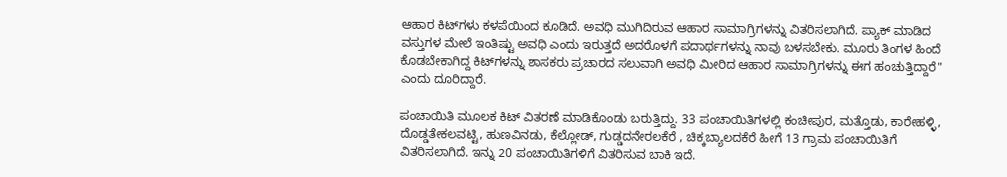ಆಹಾರ ಕಿಟ್‌ಗಳು ಕಳಪೆಯಿಂದ ಕೂಡಿದೆ. ಅವಧಿ ಮುಗಿದಿರುವ ಆಹಾರ ಸಾಮಾಗ್ರಿಗಳನ್ನು ವಿತರಿಸಲಾಗಿದೆ. ಪ್ಯಾಕ್ ಮಾಡಿದ ವಸ್ತುಗಳ ಮೇಲೆ ಇಂತಿಷ್ಟು ಅವಧಿ ಎಂದು ಇರುತ್ತದೆ ಅದರೊಳಗೆ ಪದಾರ್ಥಗಳನ್ನು ನಾವು ಬಳಸಬೇಕು. ಮೂರು ತಿಂಗಳ ಹಿಂದೆ ಕೊಡಬೇಕಾಗಿದ್ದ ಕಿಟ್‌ಗಳನ್ನು ಶಾಸಕರು ಪ್ರಚಾರದ ಸಲುವಾಗಿ ಅವಧಿ ಮೀರಿದ ಆಹಾರ ಸಾಮಾಗ್ರಿಗಳನ್ನು ಈಗ ಹಂಚುತ್ತಿದ್ದಾರೆ" ಎಂದು ದೂರಿದ್ದಾರೆ.

ಪಂಚಾಯಿತಿ ಮೂಲಕ ಕಿಟ್ ವಿತರಣೆ ಮಾಡಿಕೊಂಡು ಬರುತ್ತಿದ್ದು. 33 ಪಂಚಾಯಿತಿಗಳಲ್ಲಿ ಕಂಚೀಪುರ, ಮತ್ತೊಡು, ಕಾರೇಹಳ್ಳಿ, ದೊಡ್ಡತೇಕಲವಟ್ಟಿ, ಹುಣವಿನಡು, ಕೆಲ್ಲೋಡ್, ಗುಡ್ಡದನೇರಲಕೆರೆ , ಚಿಕ್ಕಬ್ಯಾಲದಕೆರೆ ಹೀಗೆ 13 ಗ್ರಾಮ ಪಂಚಾಯಿತಿಗೆ ವಿತರಿಸಲಾಗಿದೆ‌. ಇನ್ನು 20 ಪಂಚಾಯಿತಿಗಳಿಗೆ ವಿತರಿಸುವ ಬಾಕಿ ಇದೆ.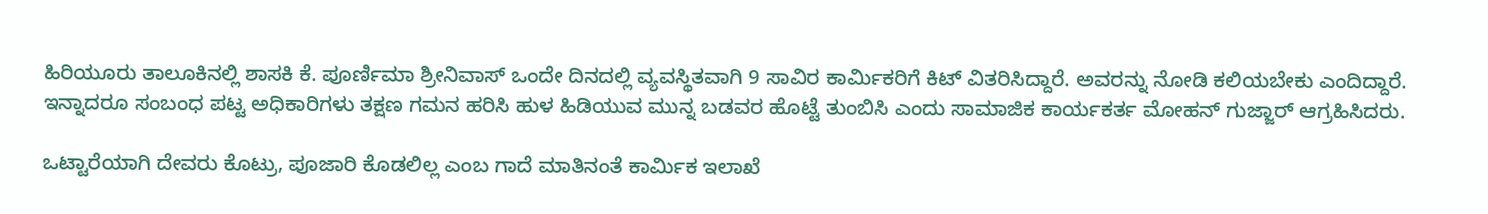ಹಿರಿಯೂರು ತಾಲೂಕಿನಲ್ಲಿ ಶಾಸಕಿ ಕೆ. ಪೂರ್ಣಿಮಾ ಶ್ರೀನಿವಾಸ್ ಒಂದೇ ದಿನದಲ್ಲಿ ವ್ಯವಸ್ಥಿತವಾಗಿ 9 ಸಾವಿರ ಕಾರ್ಮಿಕರಿಗೆ ಕಿಟ್ ವಿತರಿಸಿದ್ದಾರೆ. ಅವರನ್ನು ನೋಡಿ ಕಲಿಯಬೇಕು ಎಂದಿದ್ದಾರೆ. ಇನ್ನಾದರೂ ಸಂಬಂಧ ಪಟ್ಟ ಅಧಿಕಾರಿಗಳು ತಕ್ಷಣ ಗಮನ ಹರಿಸಿ ಹುಳ ಹಿಡಿಯುವ ಮುನ್ನ ಬಡವರ ಹೊಟ್ಟೆ ತುಂಬಿಸಿ ಎಂದು ಸಾಮಾಜಿಕ ಕಾರ್ಯಕರ್ತ ಮೋಹನ್ ಗುಜ್ಜಾರ್ ಆಗ್ರಹಿಸಿದರು.

ಒಟ್ಟಾರೆಯಾಗಿ ದೇವರು ಕೊಟ್ರು, ಪೂಜಾರಿ ಕೊಡಲಿಲ್ಲ ಎಂಬ ಗಾದೆ ಮಾತಿನಂತೆ ಕಾರ್ಮಿಕ ಇಲಾಖೆ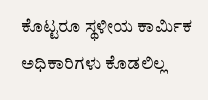ಕೊಟ್ಟರೂ ಸ್ಥಳೀಯ ಕಾರ್ಮಿಕ ಅಧಿಕಾರಿಗಳು ಕೊಡಲಿಲ್ಲ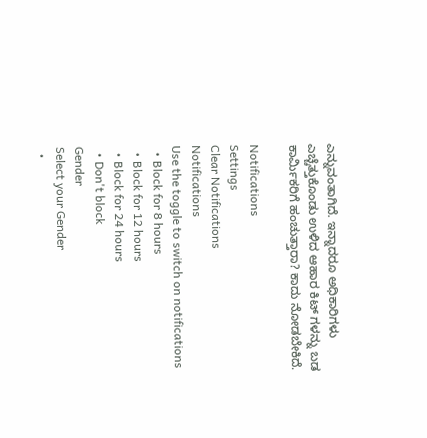ಎನ್ನುವಂತಾಗಿದೆ. ಇನ್ನಾದರೂ ಅಧಿಕಾರಿಗಳು ಎಚ್ಚೆತ್ತುಕೊಂಡು ಉಳಿದ ಆಹಾರ ಕಿಟ್ ಗಳನ್ನು ಬಡ ಕಾರ್ಮಿಕರಿಗೆ ಹಂಚುತ್ತಾರಾ? ಕಾದು ನೋಡಬೇಕಿದೆ.

Notifications
Settings
Clear Notifications
Notifications
Use the toggle to switch on notifications
  • Block for 8 hours
  • Block for 12 hours
  • Block for 24 hours
  • Don't block
Gender
Select your Gender
  •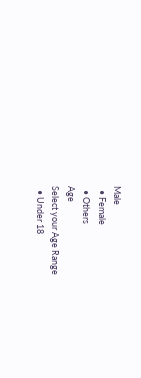Male
  • Female
  • Others
Age
Select your Age Range
  • Under 18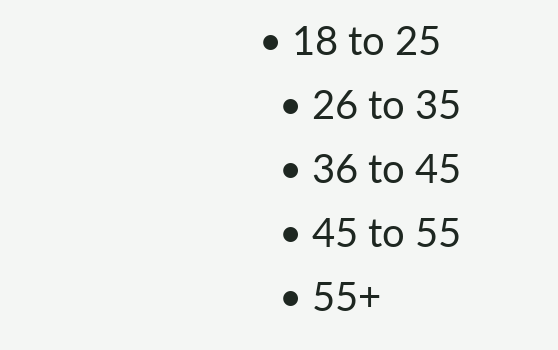• 18 to 25
  • 26 to 35
  • 36 to 45
  • 45 to 55
  • 55+